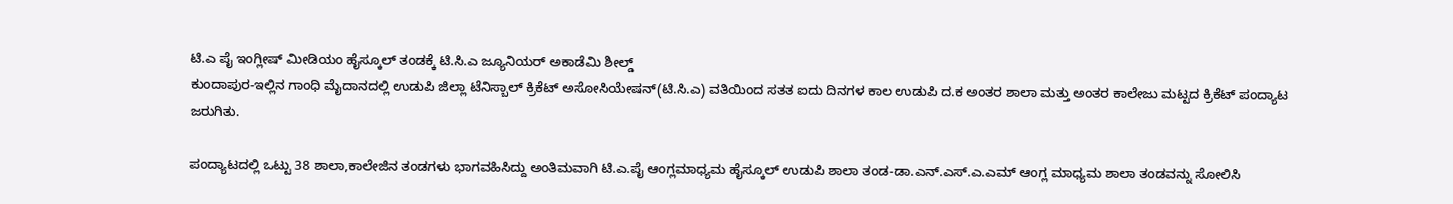ಟಿ.ಎ ಪೈ ಇಂಗ್ಲೀಷ್ ಮೀಡಿಯಂ ಹೈಸ್ಕೂಲ್ ತಂಡಕ್ಕೆ ಟಿ.ಸಿ.ಎ ಜ್ಯೂನಿಯರ್ ಅಕಾಡೆಮಿ ಶೀಲ್ಡ್
ಕುಂದಾಪುರ-ಇಲ್ಲಿನ ಗಾಂಧಿ ಮೈದಾನದಲ್ಲಿ ಉಡುಪಿ ಜಿಲ್ಲಾ ಟೆನಿಸ್ಬಾಲ್ ಕ್ರಿಕೆಟ್ ಅಸೋಸಿಯೇಷನ್(ಟಿ.ಸಿ.ಎ) ವತಿಯಿಂದ ಸತತ ಐದು ದಿನಗಳ ಕಾಲ ಉಡುಪಿ ದ.ಕ ಅಂತರ ಶಾಲಾ ಮತ್ತು ಅಂತರ ಕಾಲೇಜು ಮಟ್ಟದ ಕ್ರಿಕೆಟ್ ಪಂದ್ಯಾಟ ಜರುಗಿತು.

ಪಂದ್ಯಾಟದಲ್ಲಿ ಒಟ್ಟು 38 ಶಾಲಾ,ಕಾಲೇಜಿನ ತಂಡಗಳು ಭಾಗವಹಿಸಿದ್ದು ಅಂತಿಮವಾಗಿ ಟಿ.ಎ.ಪೈ ಆಂಗ್ಲಮಾಧ್ಯಮ ಹೈಸ್ಕೂಲ್ ಉಡುಪಿ ಶಾಲಾ ತಂಡ-ಡಾ.ಎನ್.ಎಸ್.ಎ.ಎಮ್ ಆಂಗ್ಲ ಮಾಧ್ಯಮ ಶಾಲಾ ತಂಡವನ್ನು ಸೋಲಿಸಿ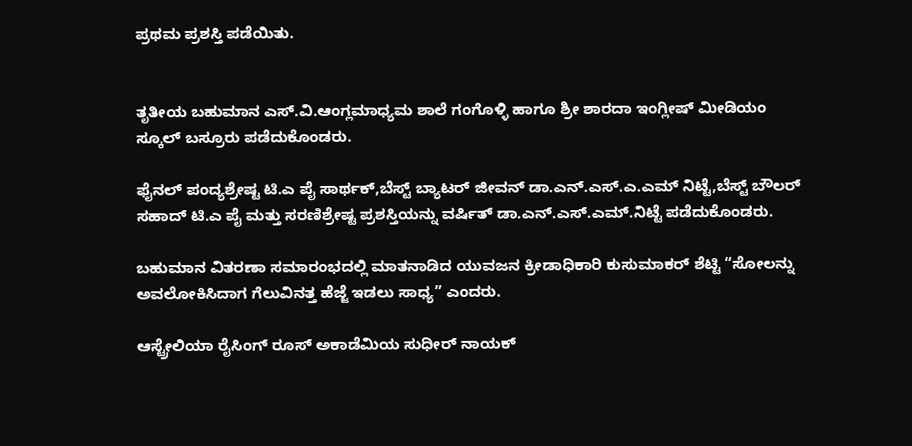ಪ್ರಥಮ ಪ್ರಶಸ್ತಿ ಪಡೆಯಿತು.


ತೃತೀಯ ಬಹುಮಾನ ಎಸ್.ವಿ.ಆಂಗ್ಲಮಾಧ್ಯಮ ಶಾಲೆ ಗಂಗೊಳ್ಳಿ ಹಾಗೂ ಶ್ರೀ ಶಾರದಾ ಇಂಗ್ಲೀಷ್ ಮೀಡಿಯಂ ಸ್ಕೂಲ್ ಬಸ್ರೂರು ಪಡೆದುಕೊಂಡರು.

ಫೈನಲ್ ಪಂದ್ಯಶ್ರೇಷ್ಟ ಟಿ.ಎ ಪೈ ಸಾರ್ಥಕ್,ಬೆಸ್ಟ್ ಬ್ಯಾಟರ್ ಜೀವನ್ ಡಾ.ಎನ್.ಎಸ್.ಎ.ಎಮ್ ನಿಟ್ಟೆ,ಬೆಸ್ಟ್ ಬೌಲರ್ ಸಹಾದ್ ಟಿ.ಎ ಪೈ ಮತ್ತು ಸರಣಿಶ್ರೇಷ್ಟ ಪ್ರಶಸ್ತಿಯನ್ನು ವರ್ಷಿತ್ ಡಾ.ಎನ್.ಎಸ್.ಎಮ್.ನಿಟ್ಟೆ ಪಡೆದುಕೊಂಡರು.

ಬಹುಮಾನ ವಿತರಣಾ ಸಮಾರಂಭದಲ್ಲಿ ಮಾತನಾಡಿದ ಯುವಜನ ಕ್ರೀಡಾಧಿಕಾರಿ ಕುಸುಮಾಕರ್ ಶೆಟ್ಟಿ “ಸೋಲನ್ನು ಅವಲೋಕಿಸಿದಾಗ ಗೆಲುವಿನತ್ತ ಹೆಜ್ಜೆ ಇಡಲು ಸಾಧ್ಯ” ಎಂದರು.

ಆಸ್ಟ್ರೇಲಿಯಾ ರೈಸಿಂಗ್ ರೂಸ್ ಅಕಾಡೆಮಿಯ ಸುಧೀರ್ ನಾಯಕ್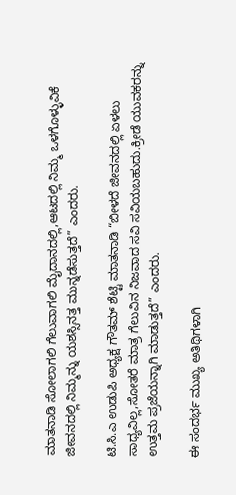ಮಾತನಾಡಿ ಸೋಲಾಗಲಿ ಗೆಲುವಾಗಲಿ ಮೈದಾನದಲ್ಲಿ,ಆಟದಲ್ಲಿ ನಿಮ್ಮ ಒಳಗೊಳ್ಳುವಿಕೆ ಜೀವನದಲ್ಲಿ ನಿಮ್ಮನ್ನು ಯಶಸ್ಸಿನತ್ತ ಮುನ್ನಡೆಸುತ್ತದೆ” ಎಂದರು.

ಟಿ.ಸಿ.ಎ ಉಡುಪಿ ಅಧ್ಯಕ್ಷ ಗೌತಮ್ ಶೆಟ್ಟಿ ಮಾತನಾಡಿ “ಬೀಳದೆ ಜೀವನದಲ್ಲಿ ಏಳಲು ಸಾಧ್ಯವಿಲ್ಲ,ಸೋತರೆ ಮಾತ್ರ ಗೆಲುವಿನ ನಿಜವಾದ ಸವಿ ಸವಿಯಬಹುದು.ಕ್ರೀಡೆ ಯುವಕರನ್ನು ಉತ್ತಮ ಪ್ರಜೆಯನ್ನಾಗಿ ಮಾಡುತ್ತದೆ” ಎಂದರು.

ಈ ಸಂದರ್ಭ ಮುಖ್ಯ ಅತಿಥಿಗಳಾಗಿ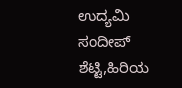ಉದ್ಯಮಿ ಸಂದೀಪ್ ಶೆಟ್ಟಿ,ಹಿರಿಯ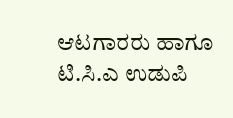ಆಟಗಾರರು ಹಾಗೂ ಟಿ.ಸಿ.ಎ ಉಡುಪಿ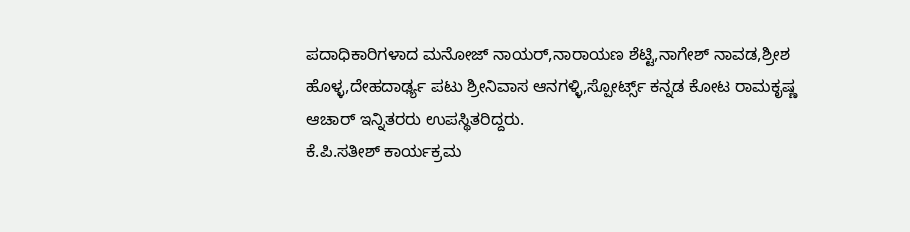ಪದಾಧಿಕಾರಿಗಳಾದ ಮನೋಜ್ ನಾಯರ್,ನಾರಾಯಣ ಶೆಟ್ಟಿ,ನಾಗೇಶ್ ನಾವಡ,ಶ್ರೀಶ ಹೊಳ್ಳ,ದೇಹದಾರ್ಢ್ಯ ಪಟು ಶ್ರೀನಿವಾಸ ಆನಗಳ್ಳಿ,ಸ್ಪೋರ್ಟ್ಸ್ ಕನ್ನಡ ಕೋಟ ರಾಮಕೃಷ್ಣ ಆಚಾರ್ ಇನ್ನಿತರರು ಉಪಸ್ಥಿತರಿದ್ದರು.
ಕೆ.ಪಿ.ಸತೀಶ್ ಕಾರ್ಯಕ್ರಮ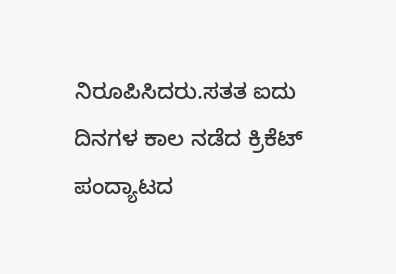ನಿರೂಪಿಸಿದರು.ಸತತ ಐದು ದಿನಗಳ ಕಾಲ ನಡೆದ ಕ್ರಿಕೆಟ್ ಪಂದ್ಯಾಟದ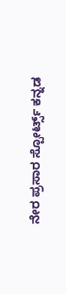ನೇರ ಪ್ರಸಾರ ಸ್ಪೋರ್ಟ್ಸ್ ಕನ್ನಡ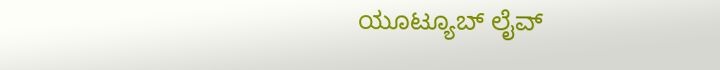ಯೂಟ್ಯೂಬ್ ಲೈವ್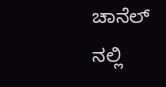ಚಾನೆಲ್ ನಲ್ಲಿ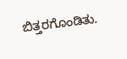ಬಿತ್ತರಗೊಂಡಿತು.